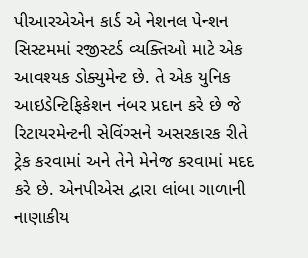પીઆરએએન કાર્ડ એ નેશનલ પેન્શન સિસ્ટમમાં રજીસ્ટર્ડ વ્યક્તિઓ માટે એક આવશ્યક ડોક્યુમેન્ટ છે. તે એક યુનિક આઇડેન્ટિફિકેશન નંબર પ્રદાન કરે છે જે રિટાયરમેન્ટની સેવિંગ્સને અસરકારક રીતે ટ્રેક કરવામાં અને તેને મેનેજ કરવામાં મદદ કરે છે. એનપીએસ દ્વારા લાંબા ગાળાની નાણાકીય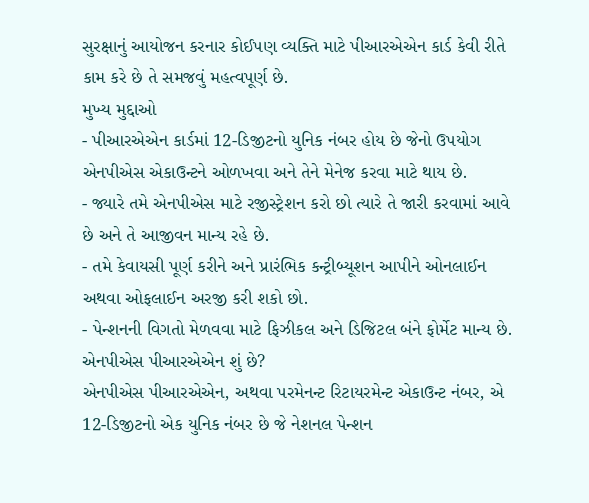સુરક્ષાનું આયોજન કરનાર કોઈપણ વ્યક્તિ માટે પીઆરએએન કાર્ડ કેવી રીતે કામ કરે છે તે સમજવું મહત્વપૂર્ણ છે.
મુખ્ય મુદ્દાઓ
- પીઆરએએન કાર્ડમાં 12-ડિજીટનો યુનિક નંબર હોય છે જેનો ઉપયોગ એનપીએસ એકાઉન્ટને ઓળખવા અને તેને મેનેજ કરવા માટે થાય છે.
- જ્યારે તમે એનપીએસ માટે રજીસ્ટ્રેશન કરો છો ત્યારે તે જારી કરવામાં આવે છે અને તે આજીવન માન્ય રહે છે.
- તમે કેવાયસી પૂર્ણ કરીને અને પ્રારંભિક કન્ટ્રીબ્યૂશન આપીને ઓનલાઈન અથવા ઓફલાઈન અરજી કરી શકો છો.
- પેન્શનની વિગતો મેળવવા માટે ફિઝીકલ અને ડિજિટલ બંને ફોર્મેટ માન્ય છે.
એનપીએસ પીઆરએએન શું છે?
એનપીએસ પીઆરએએન, અથવા પરમેનન્ટ રિટાયરમેન્ટ એકાઉન્ટ નંબર, એ 12-ડિજીટનો એક યુનિક નંબર છે જે નેશનલ પેન્શન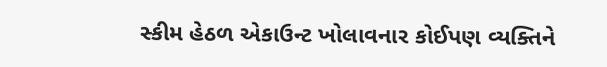સ્કીમ હેઠળ એકાઉન્ટ ખોલાવનાર કોઈપણ વ્યક્તિને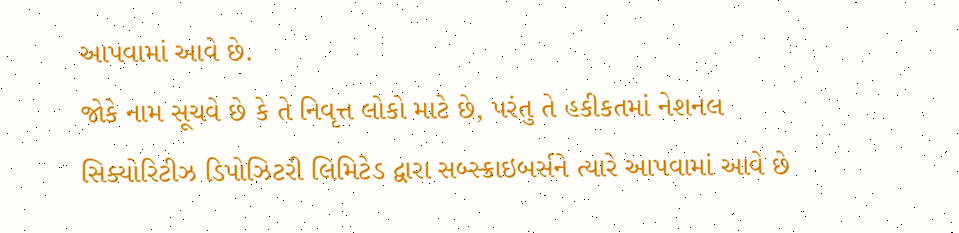આપવામાં આવે છે.
જોકે નામ સૂચવે છે કે તે નિવૃત્ત લોકો માટે છે, પરંતુ તે હકીકતમાં નેશનલ સિક્યોરિટીઝ ડિપોઝિટરી લિમિટેડ દ્વારા સબ્સ્ક્રાઇબર્સને ત્યારે આપવામાં આવે છે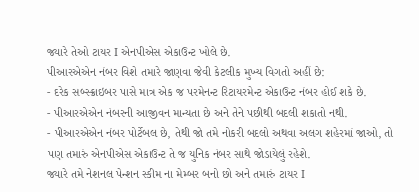જ્યારે તેઓ ટાયર I એનપીએસ એકાઉન્ટ ખોલે છે.
પીઆરએએન નંબર વિશે તમારે જાણવા જેવી કેટલીક મુખ્ય વિગતો અહીં છે:
- દરેક સબ્સ્ક્રાઇબર પાસે માત્ર એક જ પરમેનન્ટ રિટાયરમેન્ટ એકાઉન્ટ નંબર હોઈ શકે છે.
- પીઆરએએન નંબરની આજીવન માન્યતા છે અને તેને પછીથી બદલી શકાતો નથી.
- પીઆરએએન નંબર પોર્ટેબલ છે, તેથી જો તમે નોકરી બદલો અથવા અલગ શહેરમાં જાઓ, તો પણ તમારું એનપીએસ એકાઉન્ટ તે જ યુનિક નંબર સાથે જોડાયેલું રહેશે.
જ્યારે તમે નેશનલ પેન્શન સ્કીમ ના મેમ્બર બનો છો અને તમારું ટાયર I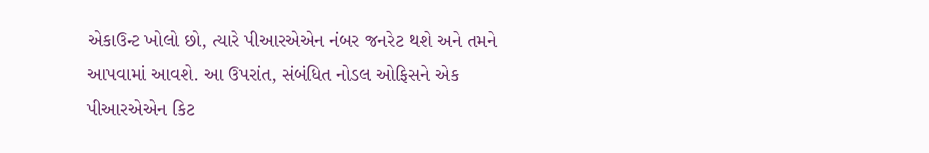એકાઉન્ટ ખોલો છો, ત્યારે પીઆરએએન નંબર જનરેટ થશે અને તમને આપવામાં આવશે. આ ઉપરાંત, સંબંધિત નોડલ ઓફિસને એક પીઆરએએન કિટ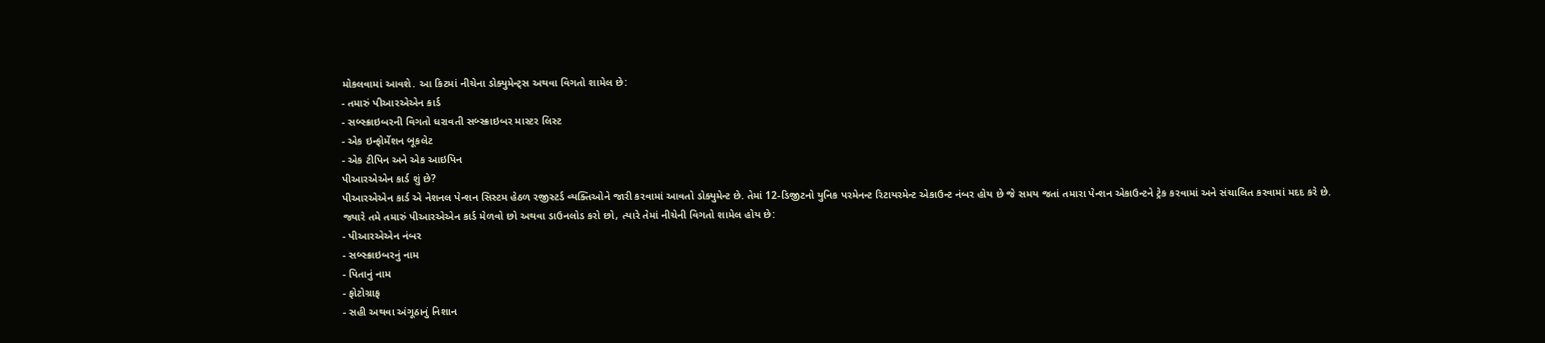મોકલવામાં આવશે. આ કિટમાં નીચેના ડોક્યુમેન્ટ્સ અથવા વિગતો શામેલ છે:
- તમારું પીઆરએએન કાર્ડ
- સબ્સ્ક્રાઇબરની વિગતો ધરાવતી સબ્સ્ક્રાઇબર માસ્ટર લિસ્ટ
- એક ઇન્ફોર્મેશન બૂકલેટ
- એક ટીપિન અને એક આઇપિન
પીઆરએએન કાર્ડ શું છે?
પીઆરએએન કાર્ડ એ નેશનલ પેન્શન સિસ્ટમ હેઠળ રજીસ્ટર્ડ વ્યક્તિઓને જારી કરવામાં આવતો ડોક્યુમેન્ટ છે. તેમાં 12-ડિજીટનો યુનિક પરમેનન્ટ રિટાયરમેન્ટ એકાઉન્ટ નંબર હોય છે જે સમય જતાં તમારા પેન્શન એકાઉન્ટને ટ્રેક કરવામાં અને સંચાલિત કરવામાં મદદ કરે છે.
જ્યારે તમે તમારું પીઆરએએન કાર્ડ મેળવો છો અથવા ડાઉનલોડ કરો છો, ત્યારે તેમાં નીચેની વિગતો શામેલ હોય છે:
- પીઆરએએન નંબર
- સબ્સ્ક્રાઇબરનું નામ
- પિતાનું નામ
- ફોટોગ્રાફ
- સહી અથવા અંગૂઠાનું નિશાન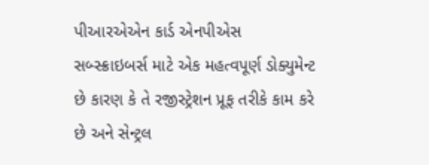પીઆરએએન કાર્ડ એનપીએસ સબ્સ્ક્રાઇબર્સ માટે એક મહત્વપૂર્ણ ડોક્યુમેન્ટ છે કારણ કે તે રજીસ્ટ્રેશન પ્રૂફ તરીકે કામ કરે છે અને સેન્ટ્રલ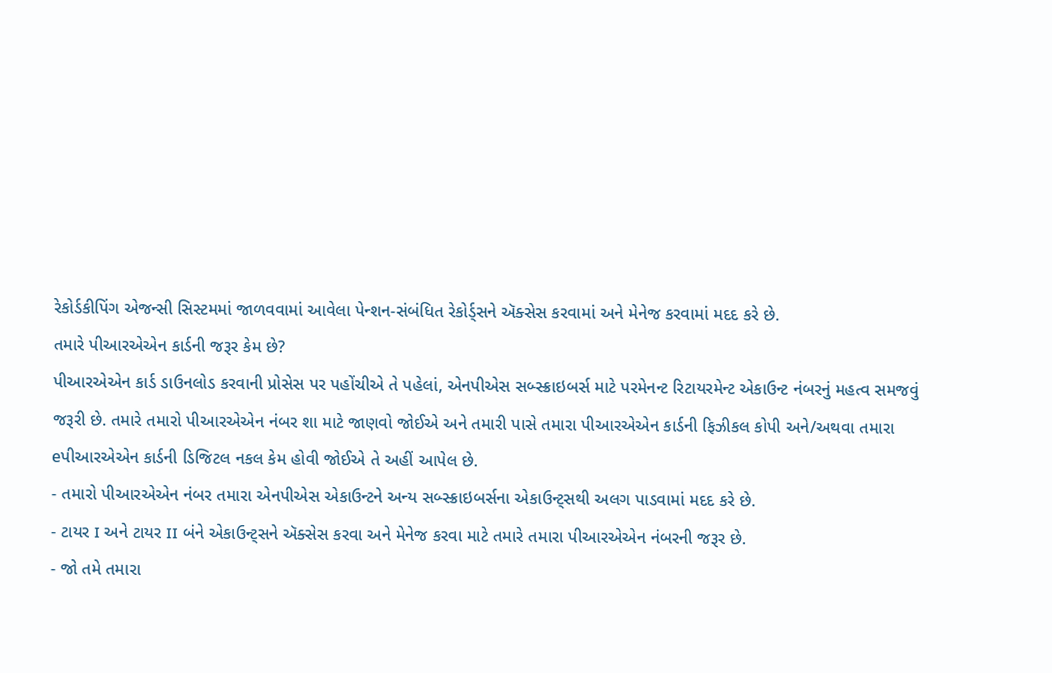રેકોર્ડકીપિંગ એજન્સી સિસ્ટમમાં જાળવવામાં આવેલા પેન્શન-સંબંધિત રેકોર્ડ્સને ઍક્સેસ કરવામાં અને મેનેજ કરવામાં મદદ કરે છે.
તમારે પીઆરએએન કાર્ડની જરૂર કેમ છે?
પીઆરએએન કાર્ડ ડાઉનલોડ કરવાની પ્રોસેસ પર પહોંચીએ તે પહેલાં, એનપીએસ સબ્સ્ક્રાઇબર્સ માટે પરમેનન્ટ રિટાયરમેન્ટ એકાઉન્ટ નંબરનું મહત્વ સમજવું જરૂરી છે. તમારે તમારો પીઆરએએન નંબર શા માટે જાણવો જોઈએ અને તમારી પાસે તમારા પીઆરએએન કાર્ડની ફિઝીકલ કોપી અને/અથવા તમારા eપીઆરએએન કાર્ડની ડિજિટલ નકલ કેમ હોવી જોઈએ તે અહીં આપેલ છે.
- તમારો પીઆરએએન નંબર તમારા એનપીએસ એકાઉન્ટને અન્ય સબ્સ્ક્રાઇબર્સના એકાઉન્ટ્સથી અલગ પાડવામાં મદદ કરે છે.
- ટાયર I અને ટાયર II બંને એકાઉન્ટ્સને ઍક્સેસ કરવા અને મેનેજ કરવા માટે તમારે તમારા પીઆરએએન નંબરની જરૂર છે.
- જો તમે તમારા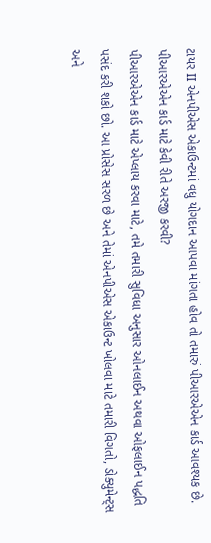ટાયર II એનપીએસ એકાઉન્ટમાં વધુ યોગદાન આપવા માંગતા હોવ તો તમારું પીઆરએએન કાર્ડ આવશ્યક છે.
પીઆરએએન કાર્ડ માટે કેવી રીતે અરજી કરવી?
પીઆરએએન કાર્ડ માટે એપ્લાય કરવા માટે, તમે તમારી સુવિધા અનુસાર ઓનલાઈન અથવા ઓફલાઈન પદ્ધતિ પસંદ કરી શકો છો. આ પ્રોસેસ સરળ છે અને તેમાં એનપીએસ એકાઉન્ટ ખોલવા માટે તમારી વિગતો, ડોક્યુમેન્ટ્સ અને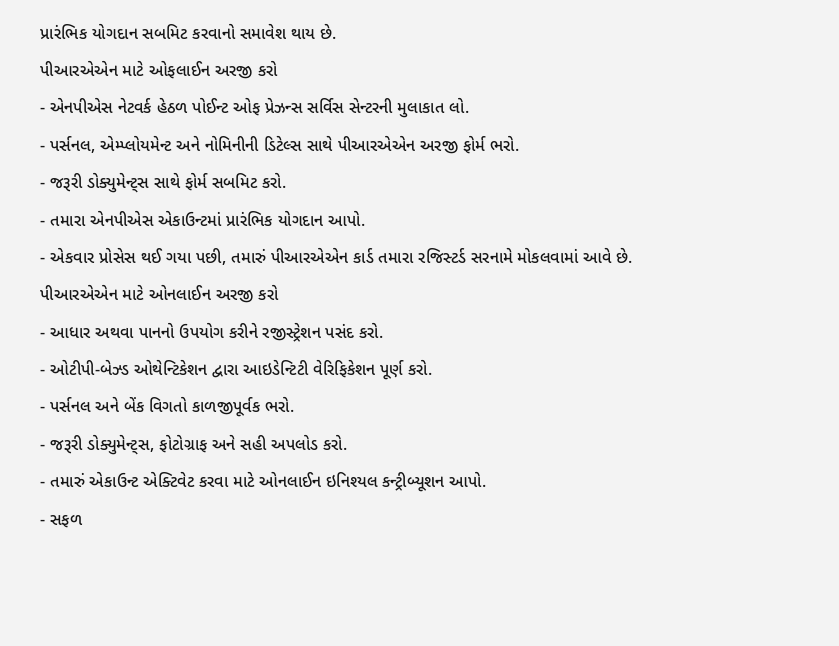પ્રારંભિક યોગદાન સબમિટ કરવાનો સમાવેશ થાય છે.
પીઆરએએન માટે ઓફલાઈન અરજી કરો
- એનપીએસ નેટવર્ક હેઠળ પોઈન્ટ ઓફ પ્રેઝન્સ સર્વિસ સેન્ટરની મુલાકાત લો.
- પર્સનલ, એમ્પ્લોયમેન્ટ અને નોમિનીની ડિટેલ્સ સાથે પીઆરએએન અરજી ફોર્મ ભરો.
- જરૂરી ડોક્યુમેન્ટ્સ સાથે ફોર્મ સબમિટ કરો.
- તમારા એનપીએસ એકાઉન્ટમાં પ્રારંભિક યોગદાન આપો.
- એકવાર પ્રોસેસ થઈ ગયા પછી, તમારું પીઆરએએન કાર્ડ તમારા રજિસ્ટર્ડ સરનામે મોકલવામાં આવે છે.
પીઆરએએન માટે ઓનલાઈન અરજી કરો
- આધાર અથવા પાનનો ઉપયોગ કરીને રજીસ્ટ્રેશન પસંદ કરો.
- ઓટીપી-બેઝ્ડ ઓથેન્ટિકેશન દ્વારા આઇડેન્ટિટી વેરિફિકેશન પૂર્ણ કરો.
- પર્સનલ અને બેંક વિગતો કાળજીપૂર્વક ભરો.
- જરૂરી ડોક્યુમેન્ટ્સ, ફોટોગ્રાફ અને સહી અપલોડ કરો.
- તમારું એકાઉન્ટ એક્ટિવેટ કરવા માટે ઓનલાઈન ઇનિશ્યલ કન્ટ્રીબ્યૂશન આપો.
- સફળ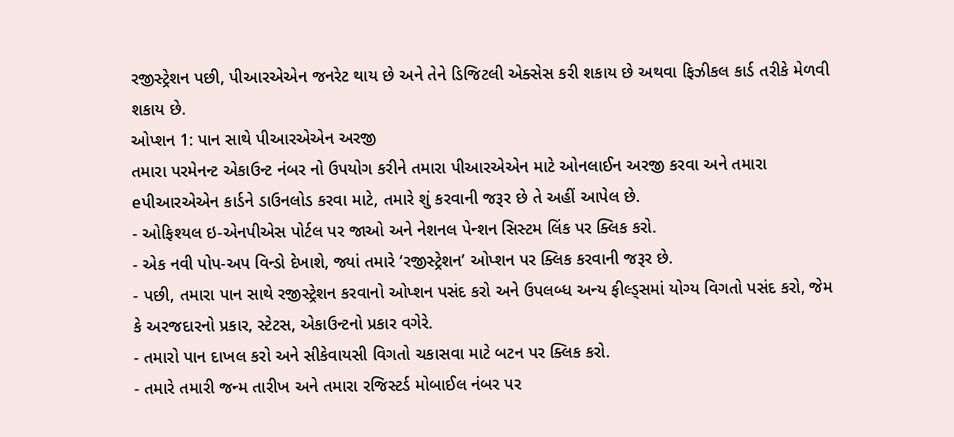રજીસ્ટ્રેશન પછી, પીઆરએએન જનરેટ થાય છે અને તેને ડિજિટલી એક્સેસ કરી શકાય છે અથવા ફિઝીકલ કાર્ડ તરીકે મેળવી શકાય છે.
ઓપ્શન 1: પાન સાથે પીઆરએએન અરજી
તમારા પરમેનન્ટ એકાઉન્ટ નંબર નો ઉપયોગ કરીને તમારા પીઆરએએન માટે ઓનલાઈન અરજી કરવા અને તમારા eપીઆરએએન કાર્ડને ડાઉનલોડ કરવા માટે, તમારે શું કરવાની જરૂર છે તે અહીં આપેલ છે.
- ઓફિશ્યલ ઇ-એનપીએસ પોર્ટલ પર જાઓ અને નેશનલ પેન્શન સિસ્ટમ લિંક પર ક્લિક કરો.
- એક નવી પોપ-અપ વિન્ડો દેખાશે, જ્યાં તમારે ‘રજીસ્ટ્રેશન’ ઓપ્શન પર ક્લિક કરવાની જરૂર છે.
- પછી, તમારા પાન સાથે રજીસ્ટ્રેશન કરવાનો ઓપ્શન પસંદ કરો અને ઉપલબ્ધ અન્ય ફીલ્ડ્સમાં યોગ્ય વિગતો પસંદ કરો, જેમ કે અરજદારનો પ્રકાર, સ્ટેટસ, એકાઉન્ટનો પ્રકાર વગેરે.
- તમારો પાન દાખલ કરો અને સીકેવાયસી વિગતો ચકાસવા માટે બટન પર ક્લિક કરો.
- તમારે તમારી જન્મ તારીખ અને તમારા રજિસ્ટર્ડ મોબાઈલ નંબર પર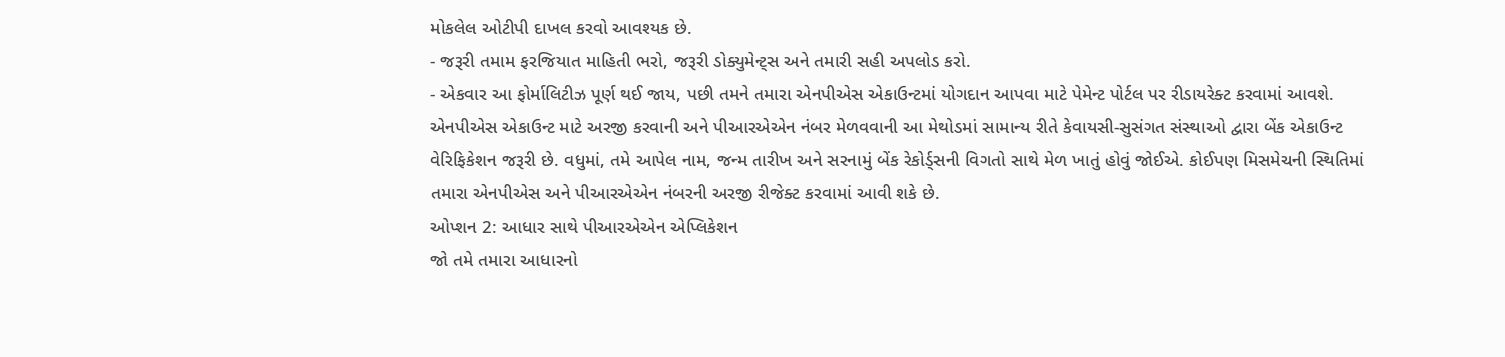મોકલેલ ઓટીપી દાખલ કરવો આવશ્યક છે.
- જરૂરી તમામ ફરજિયાત માહિતી ભરો, જરૂરી ડોક્યુમેન્ટ્સ અને તમારી સહી અપલોડ કરો.
- એકવાર આ ફોર્માલિટીઝ પૂર્ણ થઈ જાય, પછી તમને તમારા એનપીએસ એકાઉન્ટમાં યોગદાન આપવા માટે પેમેન્ટ પોર્ટલ પર રીડાયરેક્ટ કરવામાં આવશે.
એનપીએસ એકાઉન્ટ માટે અરજી કરવાની અને પીઆરએએન નંબર મેળવવાની આ મેથોડમાં સામાન્ય રીતે કેવાયસી-સુસંગત સંસ્થાઓ દ્વારા બેંક એકાઉન્ટ વેરિફિકેશન જરૂરી છે. વધુમાં, તમે આપેલ નામ, જન્મ તારીખ અને સરનામું બેંક રેકોર્ડ્સની વિગતો સાથે મેળ ખાતું હોવું જોઈએ. કોઈપણ મિસમેચની સ્થિતિમાં તમારા એનપીએસ અને પીઆરએએન નંબરની અરજી રીજેક્ટ કરવામાં આવી શકે છે.
ઓપ્શન 2: આધાર સાથે પીઆરએએન એપ્લિકેશન
જો તમે તમારા આધારનો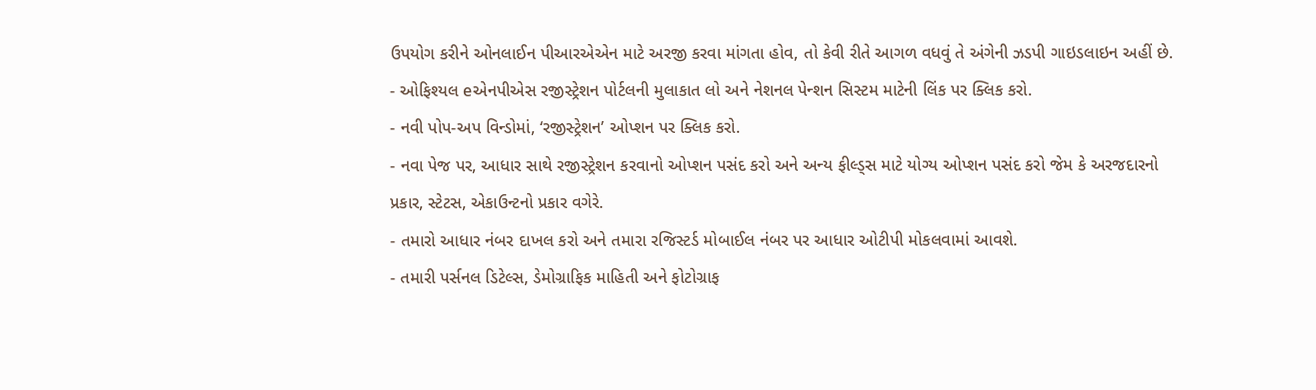ઉપયોગ કરીને ઓનલાઈન પીઆરએએન માટે અરજી કરવા માંગતા હોવ, તો કેવી રીતે આગળ વધવું તે અંગેની ઝડપી ગાઇડલાઇન અહીં છે.
- ઓફિશ્યલ eએનપીએસ રજીસ્ટ્રેશન પોર્ટલની મુલાકાત લો અને નેશનલ પેન્શન સિસ્ટમ માટેની લિંક પર ક્લિક કરો.
- નવી પોપ-અપ વિન્ડોમાં, ‘રજીસ્ટ્રેશન’ ઓપ્શન પર ક્લિક કરો.
- નવા પેજ પર, આધાર સાથે રજીસ્ટ્રેશન કરવાનો ઓપ્શન પસંદ કરો અને અન્ય ફીલ્ડ્સ માટે યોગ્ય ઓપ્શન પસંદ કરો જેમ કે અરજદારનો પ્રકાર, સ્ટેટસ, એકાઉન્ટનો પ્રકાર વગેરે.
- તમારો આધાર નંબર દાખલ કરો અને તમારા રજિસ્ટર્ડ મોબાઈલ નંબર પર આધાર ઓટીપી મોકલવામાં આવશે.
- તમારી પર્સનલ ડિટેલ્સ, ડેમોગ્રાફિક માહિતી અને ફોટોગ્રાફ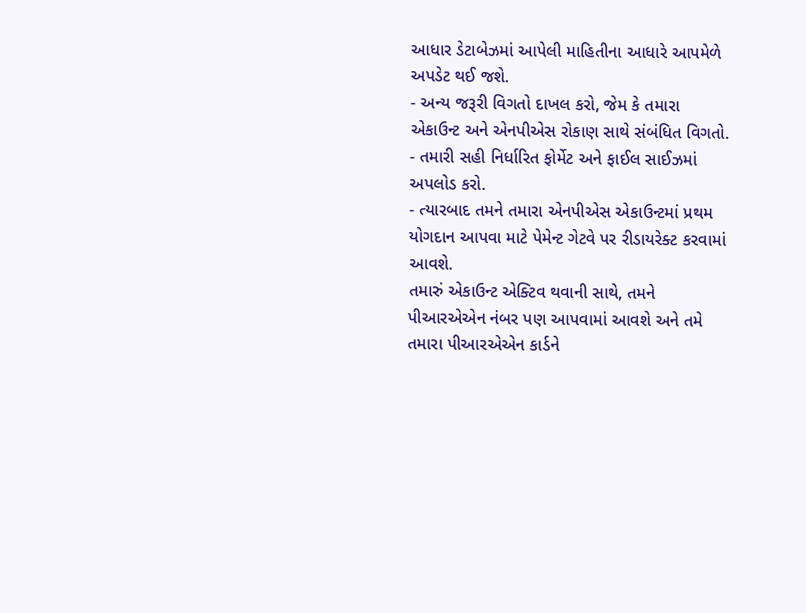આધાર ડેટાબેઝમાં આપેલી માહિતીના આધારે આપમેળે અપડેટ થઈ જશે.
- અન્ય જરૂરી વિગતો દાખલ કરો, જેમ કે તમારા એકાઉન્ટ અને એનપીએસ રોકાણ સાથે સંબંધિત વિગતો.
- તમારી સહી નિર્ધારિત ફોર્મેટ અને ફાઈલ સાઈઝમાં અપલોડ કરો.
- ત્યારબાદ તમને તમારા એનપીએસ એકાઉન્ટમાં પ્રથમ યોગદાન આપવા માટે પેમેન્ટ ગેટવે પર રીડાયરેક્ટ કરવામાં આવશે.
તમારું એકાઉન્ટ એક્ટિવ થવાની સાથે, તમને પીઆરએએન નંબર પણ આપવામાં આવશે અને તમે તમારા પીઆરએએન કાર્ડને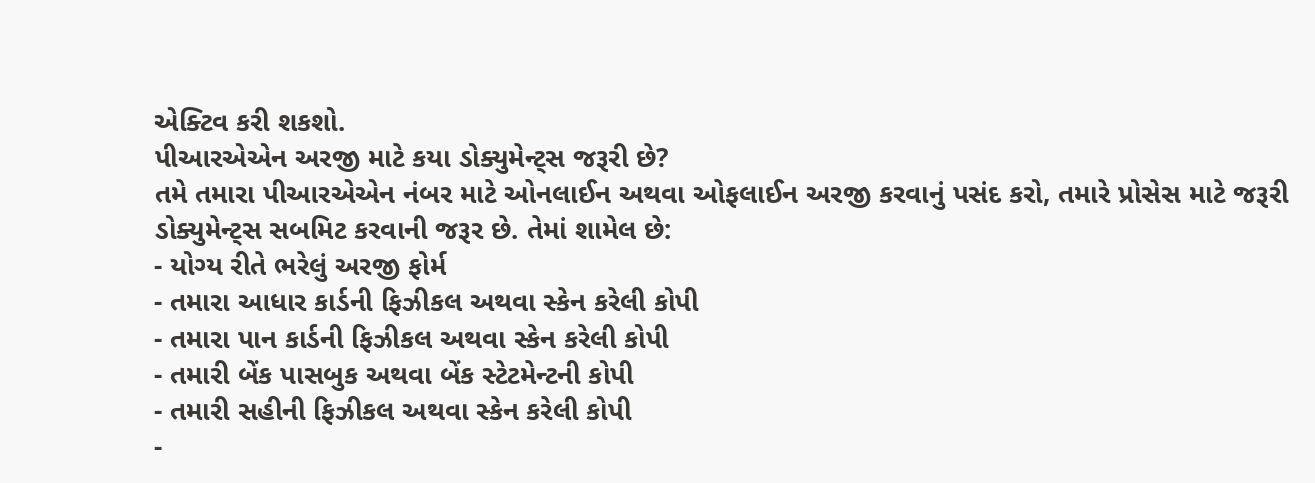એક્ટિવ કરી શકશો.
પીઆરએએન અરજી માટે કયા ડોક્યુમેન્ટ્સ જરૂરી છે?
તમે તમારા પીઆરએએન નંબર માટે ઓનલાઈન અથવા ઓફલાઈન અરજી કરવાનું પસંદ કરો, તમારે પ્રોસેસ માટે જરૂરી ડોક્યુમેન્ટ્સ સબમિટ કરવાની જરૂર છે. તેમાં શામેલ છે:
- યોગ્ય રીતે ભરેલું અરજી ફોર્મ
- તમારા આધાર કાર્ડની ફિઝીકલ અથવા સ્કેન કરેલી કોપી
- તમારા પાન કાર્ડની ફિઝીકલ અથવા સ્કેન કરેલી કોપી
- તમારી બેંક પાસબુક અથવા બેંક સ્ટેટમેન્ટની કોપી
- તમારી સહીની ફિઝીકલ અથવા સ્કેન કરેલી કોપી
-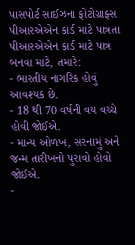પાસપોર્ટ સાઈઝના ફોટોગ્રાફ્સ
પીઆરએએન કાર્ડ માટે પાત્રતા
પીઆરએએન કાર્ડ માટે પાત્ર બનવા માટે, તમારે:
- ભારતીય નાગરિક હોવું આવશ્યક છે.
- 18 થી 70 વર્ષની વય વચ્ચે હોવી જોઈએ.
- માન્ય ઓળખ, સરનામું અને જન્મ તારીખનો પુરાવો હોવો જોઈએ.
-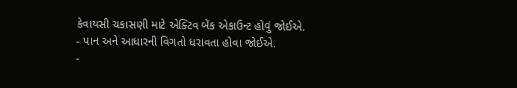કેવાયસી ચકાસણી માટે એક્ટિવ બેંક એકાઉન્ટ હોવું જોઈએ.
- પાન અને આધારની વિગતો ધરાવતા હોવા જોઈએ.
-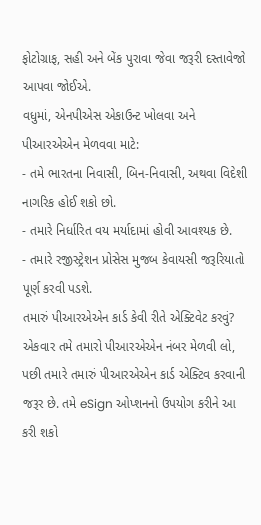ફોટોગ્રાફ, સહી અને બેંક પુરાવા જેવા જરૂરી દસ્તાવેજો આપવા જોઈએ.
વધુમાં, એનપીએસ એકાઉન્ટ ખોલવા અને પીઆરએએન મેળવવા માટે:
- તમે ભારતના નિવાસી, બિન-નિવાસી, અથવા વિદેશી નાગરિક હોઈ શકો છો.
- તમારે નિર્ધારિત વય મર્યાદામાં હોવી આવશ્યક છે.
- તમારે રજીસ્ટ્રેશન પ્રોસેસ મુજબ કેવાયસી જરૂરિયાતો પૂર્ણ કરવી પડશે.
તમારું પીઆરએએન કાર્ડ કેવી રીતે એક્ટિવેટ કરવું?
એકવાર તમે તમારો પીઆરએએન નંબર મેળવી લો, પછી તમારે તમારું પીઆરએએન કાર્ડ એક્ટિવ કરવાની જરૂર છે. તમે eSign ઓપ્શનનો ઉપયોગ કરીને આ કરી શકો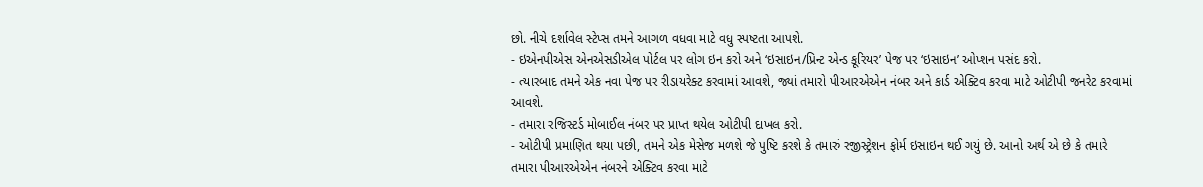છો. નીચે દર્શાવેલ સ્ટેપ્સ તમને આગળ વધવા માટે વધુ સ્પષ્ટતા આપશે.
- ઇએનપીએસ એનએસડીએલ પોર્ટલ પર લોગ ઇન કરો અને ‘ઇસાઇન/પ્રિન્ટ એન્ડ કૂરિયર’ પેજ પર ‘ઇસાઇન’ ઓપ્શન પસંદ કરો.
- ત્યારબાદ તમને એક નવા પેજ પર રીડાયરેક્ટ કરવામાં આવશે, જ્યાં તમારો પીઆરએએન નંબર અને કાર્ડ એક્ટિવ કરવા માટે ઓટીપી જનરેટ કરવામાં આવશે.
- તમારા રજિસ્ટર્ડ મોબાઈલ નંબર પર પ્રાપ્ત થયેલ ઓટીપી દાખલ કરો.
- ઓટીપી પ્રમાણિત થયા પછી, તમને એક મેસેજ મળશે જે પુષ્ટિ કરશે કે તમારું રજીસ્ટ્રેશન ફોર્મ ઇસાઇન થઈ ગયું છે. આનો અર્થ એ છે કે તમારે તમારા પીઆરએએન નંબરને એક્ટિવ કરવા માટે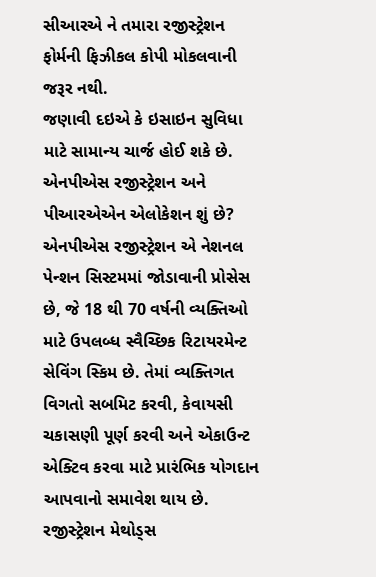સીઆરએ ને તમારા રજીસ્ટ્રેશન ફોર્મની ફિઝીકલ કોપી મોકલવાની જરૂર નથી.
જણાવી દઇએ કે ઇસાઇન સુવિધા માટે સામાન્ય ચાર્જ હોઈ શકે છે.
એનપીએસ રજીસ્ટ્રેશન અને પીઆરએએન એલોકેશન શું છે?
એનપીએસ રજીસ્ટ્રેશન એ નેશનલ પેન્શન સિસ્ટમમાં જોડાવાની પ્રોસેસ છે, જે 18 થી 70 વર્ષની વ્યક્તિઓ માટે ઉપલબ્ધ સ્વૈચ્છિક રિટાયરમેન્ટ સેવિંગ સ્કિમ છે. તેમાં વ્યક્તિગત વિગતો સબમિટ કરવી, કેવાયસી ચકાસણી પૂર્ણ કરવી અને એકાઉન્ટ એક્ટિવ કરવા માટે પ્રારંભિક યોગદાન આપવાનો સમાવેશ થાય છે.
રજીસ્ટ્રેશન મેથોડ્સ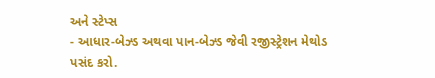અને સ્ટેપ્સ
- આધાર-બેઝ્ડ અથવા પાન-બેઝ્ડ જેવી રજીસ્ટ્રેશન મેથોડ પસંદ કરો.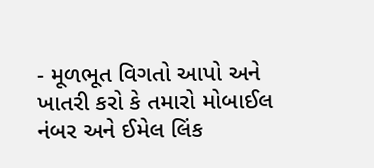- મૂળભૂત વિગતો આપો અને ખાતરી કરો કે તમારો મોબાઈલ નંબર અને ઈમેલ લિંક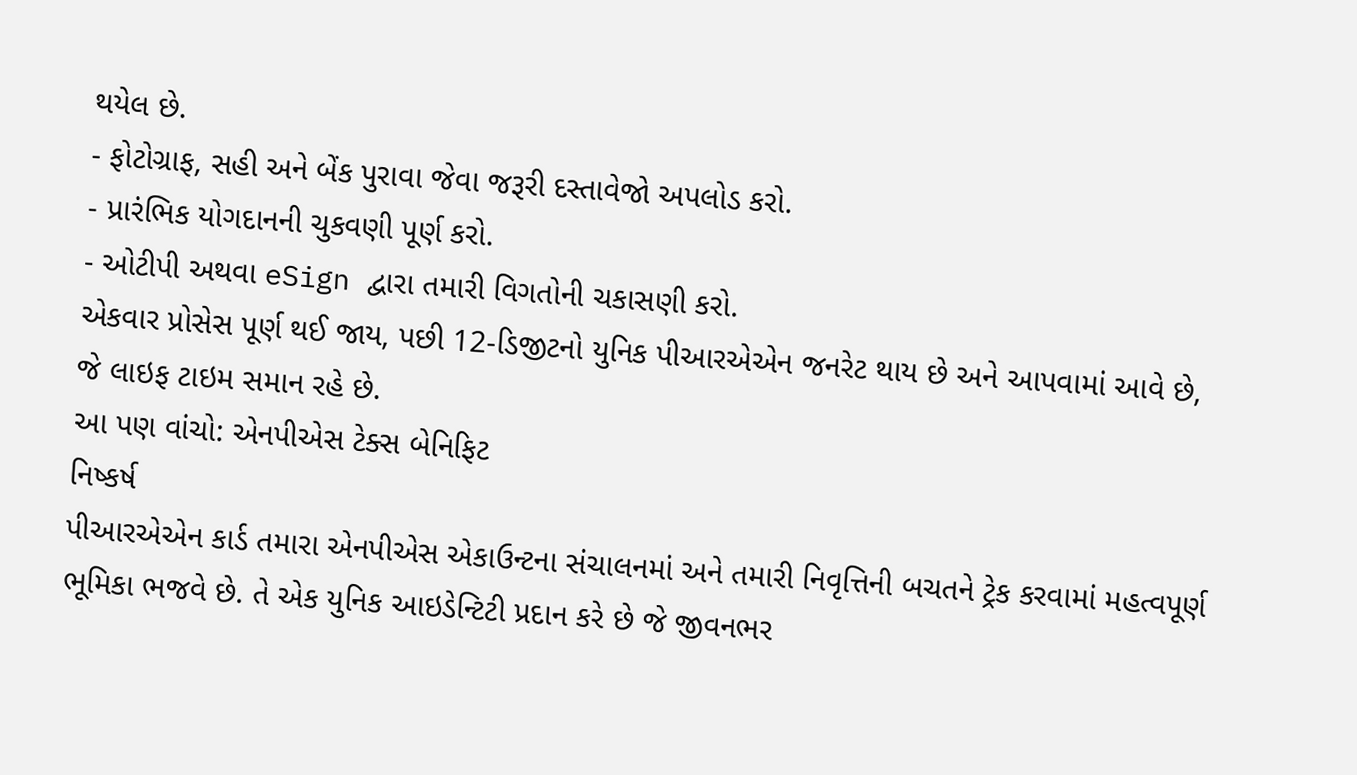થયેલ છે.
- ફોટોગ્રાફ, સહી અને બેંક પુરાવા જેવા જરૂરી દસ્તાવેજો અપલોડ કરો.
- પ્રારંભિક યોગદાનની ચુકવણી પૂર્ણ કરો.
- ઓટીપી અથવા eSign દ્વારા તમારી વિગતોની ચકાસણી કરો.
એકવાર પ્રોસેસ પૂર્ણ થઈ જાય, પછી 12-ડિજીટનો યુનિક પીઆરએએન જનરેટ થાય છે અને આપવામાં આવે છે, જે લાઇફ ટાઇમ સમાન રહે છે.
આ પણ વાંચો: એનપીએસ ટેક્સ બેનિફિટ
નિષ્કર્ષ
પીઆરએએન કાર્ડ તમારા એનપીએસ એકાઉન્ટના સંચાલનમાં અને તમારી નિવૃત્તિની બચતને ટ્રેક કરવામાં મહત્વપૂર્ણ ભૂમિકા ભજવે છે. તે એક યુનિક આઇડેન્ટિટી પ્રદાન કરે છે જે જીવનભર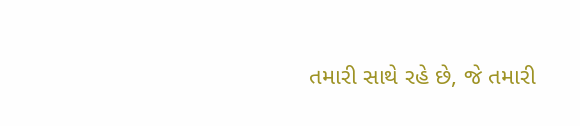તમારી સાથે રહે છે, જે તમારી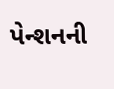પેન્શનની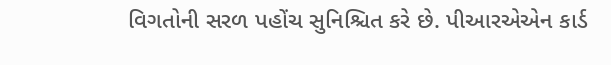વિગતોની સરળ પહોંચ સુનિશ્ચિત કરે છે. પીઆરએએન કાર્ડ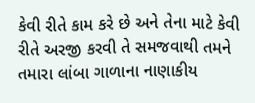કેવી રીતે કામ કરે છે અને તેના માટે કેવી રીતે અરજી કરવી તે સમજવાથી તમને તમારા લાંબા ગાળાના નાણાકીય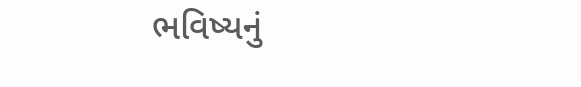ભવિષ્યનું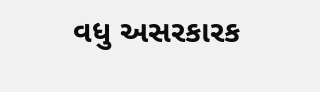વધુ અસરકારક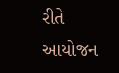રીતે આયોજન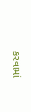કરવામાં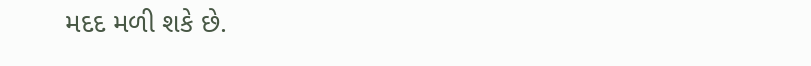મદદ મળી શકે છે.